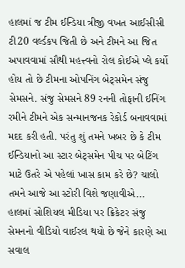હાલમાં જ ટીમ ઈન્ડિયા ત્રીજી વખત આઈસીસી ટી20 વર્લ્ડકપ જિતી છે અને ટીમને આ જિત અપાવવામાં સૌથી મહત્ત્વનો રોલ કોઈએ પ્લે કર્યો હોય તો છે ટીમના ઓપનિંગ બેટ્સમેન સંજુ સેમસને. સંજુ સેમસને 89 રનની તોફાની ઈનિંગ રમીને ટીમને એક સન્માનજનક રેકોર્ડ બનાવવામાં મદદ કરી હતી. પરંતુ શું તમને ખબર છે કે ટીમ ઈન્ડિયાનો આ સ્ટાર બેટ્સમેન પીચ પર બેટિંગ માટે ઉતરે એ પહેલાં ખાસ કામ કરે છે? ચાલો તમને આજે આ સ્ટોરી વિશે જણાવીએ...
હાલમાં સોશિયલ મીડિયા પર ક્રિકેટર સંજુ સેમનનો વીડિયો વાઈરલ થયો છે જેને કારણે આ સવાલ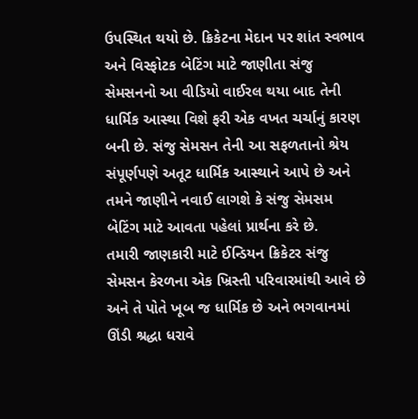ઉપસ્થિત થયો છે. ક્રિકેટના મેદાન પર શાંત સ્વભાવ અને વિસ્ફોટક બેટિંગ માટે જાણીતા સંજુ સેમસનનો આ વીડિયો વાઈરલ થયા બાદ તેની ધાર્મિક આસ્થા વિશે ફરી એક વખત ચર્ચાનું કારણ બની છે. સંજુ સેમસન તેની આ સફળતાનો શ્રેય સંપૂર્ણપણે અતૂટ ધાર્મિક આસ્થાને આપે છે અને તમને જાણીને નવાઈ લાગશે કે સંજુ સેમસમ બેટિંગ માટે આવતા પહેલાં પ્રાર્થના કરે છે.
તમારી જાણકારી માટે ઈન્ડિયન ક્રિકેટર સંજુ સેમસન કેરળના એક ખ્રિસ્તી પરિવારમાંથી આવે છે અને તે પોતે ખૂબ જ ધાર્મિક છે અને ભગવાનમાં ઊંડી શ્રદ્ધા ધરાવે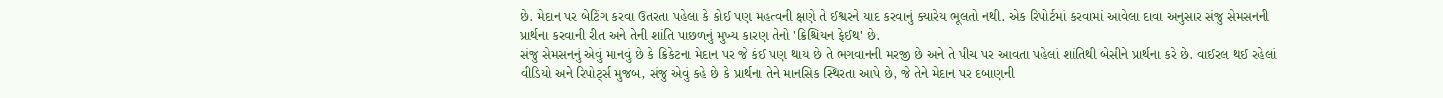છે. મેદાન પર બેટિંગ કરવા ઉતરતા પહેલા કે કોઈ પણ મહત્વની ક્ષણે તે ઈશ્વરને યાદ કરવાનું ક્યારેય ભૂલતો નથી. એક રિપોર્ટમાં કરવામાં આવેલા દાવા અનુસાર સંજુ સેમસનની પ્રાર્થના કરવાની રીત અને તેની શાંતિ પાછળનું મુખ્ય કારણ તેનો 'ક્રિશ્ચિયન ફેઈથ' છે.
સંજુ સેમસનનું એવું માનવું છે કે ક્રિકેટના મેદાન પર જે કંઈ પણ થાય છે તે ભગવાનની મરજી છે અને તે પીચ પર આવતા પહેલાં શાંતિથી બેસીને પ્રાર્થના કરે છે. વાઈરલ થઈ રહેલાં વીડિયો અને રિપોર્ટ્સ મુજબ, સંજુ એવું કહે છે કે પ્રાર્થના તેને માનસિક સ્થિરતા આપે છે, જે તેને મેદાન પર દબાણની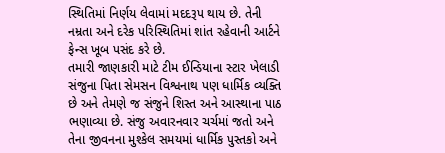સ્થિતિમાં નિર્ણય લેવામાં મદદરૂપ થાય છે. તેની નમ્રતા અને દરેક પરિસ્થિતિમાં શાંત રહેવાની આર્ટને ફેન્સ ખૂબ પસંદ કરે છે.
તમારી જાણકારી માટે ટીમ ઈન્ડિયાના સ્ટાર ખેલાડી સંજુના પિતા સેમસન વિશ્વનાથ પણ ધાર્મિક વ્યક્તિ છે અને તેમણે જ સંજુને શિસ્ત અને આસ્થાના પાઠ ભણાવ્યા છે. સંજુ અવારનવાર ચર્ચમાં જતો અને તેના જીવનના મુશ્કેલ સમયમાં ધાર્મિક પુસ્તકો અને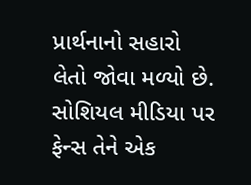પ્રાર્થનાનો સહારો લેતો જોવા મળ્યો છે. સોશિયલ મીડિયા પર ફેન્સ તેને એક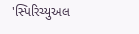'સ્પિરિચ્યુઅલ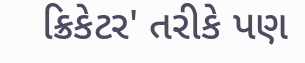ક્રિકેટર' તરીકે પણ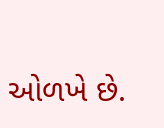ઓળખે છે.